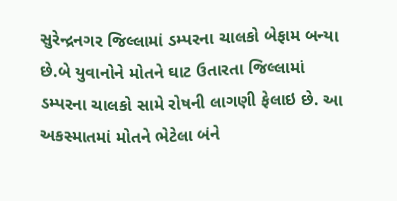સુરેન્દ્રનગર જિલ્લામાં ડમ્પરના ચાલકો બેફામ બન્યા છે.બે યુવાનોને મોતને ઘાટ ઉતારતા જિલ્લામાં ડમ્પરના ચાલકો સામે રોષની લાગણી ફેલાઇ છે. આ અકસ્માતમાં મોતને ભેટેલા બંને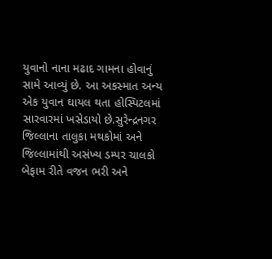યુવાનો નાના મઢાદ ગામના હોવાનું સામે આવ્યું છે. આ અકસ્માત અન્ય એક યુવાન ઘાયલ થતા હોસ્પિટલમાં સારવારમાં ખસેડાયો છે.સુરેન્દ્રનગર જિલ્લાના તાલુકા મથકોમાં અને જિલ્લામાંથી અસંખ્ય ડમ્પર ચાલકો બેફામ રીતે વજન ભરી અને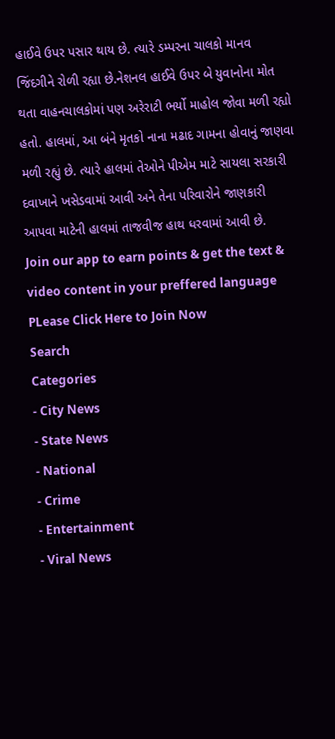હાઈવે ઉપર પસાર થાય છે. ત્યારે ડમ્પરના ચાલકો માનવ જિંદગીને રોળી રહ્યા છે.નેશનલ હાઈવે ઉપર બે યુવાનોના મોત થતા વાહનચાલકોમાં પણ અરેરાટી ભર્યો માહોલ જોવા મળી રહ્યો હતો. હાલમાં, આ બંને મૃતકો નાના મઢાદ ગામના હોવાનું જાણવા મળી રહ્યું છે. ત્યારે હાલમાં તેઓને પીએમ માટે સાયલા સરકારી દવાખાને ખસેડવામાં આવી અને તેના પરિવારોને જાણકારી આપવા માટેની હાલમાં તાજવીજ હાથ ધરવામાં આવી છે.
Join our app to earn points & get the text & video content in your preffered language
PLease Click Here to Join Now
Search
Categories
- City News
- State News
- National
- Crime
- Entertainment
- Viral News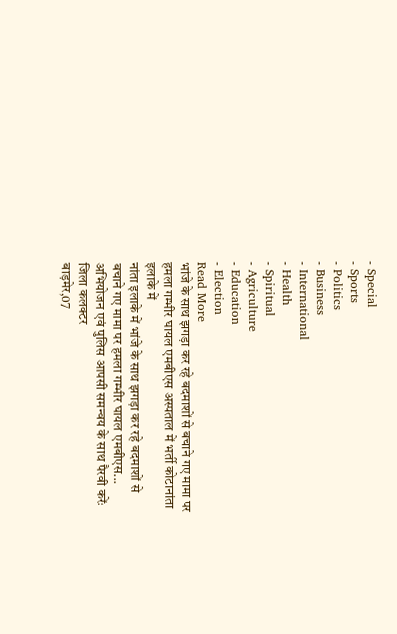- Special
- Sports
- Politics
- Business
- International
- Health
- Spiritual
- Agriculture
- Education
- Election
Read More
भांजे के साथ झगड़ा कर रहे बदमाशों से बचाने गए मामा पर हमला गम्भीर घायल एमबीएस अस्पताल में भर्ती कोटानांता इलाके में
नांता इलाके में भांजे के साथ झगड़ा कर रहे बदमाशों से बचाने गए मामा पर हमला गम्भीर घायल एमबीएस...
अभियोजन एवं पुलिस आपसी समन्वय के साथ पैरवी करेंः जिला कलक्टर
बाड़मेर,07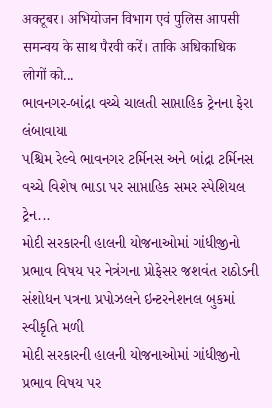अक्टूबर। अभियोजन विभाग एवं पुलिस आपसी समन्वय के साथ पैरवी करें। ताकि अधिकाधिक लोगों को...
ભાવનગર-બાંદ્રા વચ્ચે ચાલતી સાપ્તાહિક ટ્રેનના ફેરા લંબાવાયા
પશ્ચિમ રેલ્વે ભાવનગર ટર્મિનસ અને બાંદ્રા ટર્મિનસ વચ્ચે વિશેષ ભાડા પર સાપ્તાહિક સમર સ્પેશિયલ ટ્રેન...
મોદી સરકારની હાલની યોજનાઓમાં ગાંધીજીનો પ્રભાવ વિષય પર નેત્રંગના પ્રોફેસર જશવંત રાઠોડની સંશોધન પત્રના પ્રપોઝલને ઇન્ટરનેશનલ બુકમાં સ્વીકૃતિ મળી
મોદી સરકારની હાલની યોજનાઓમાં ગાંધીજીનો પ્રભાવ વિષય પર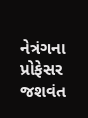નેત્રંગના પ્રોફેસર જશવંત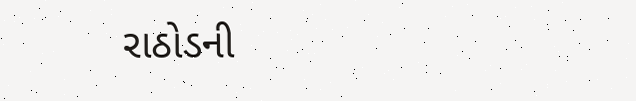રાઠોડની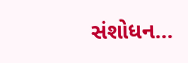સંશોધન...